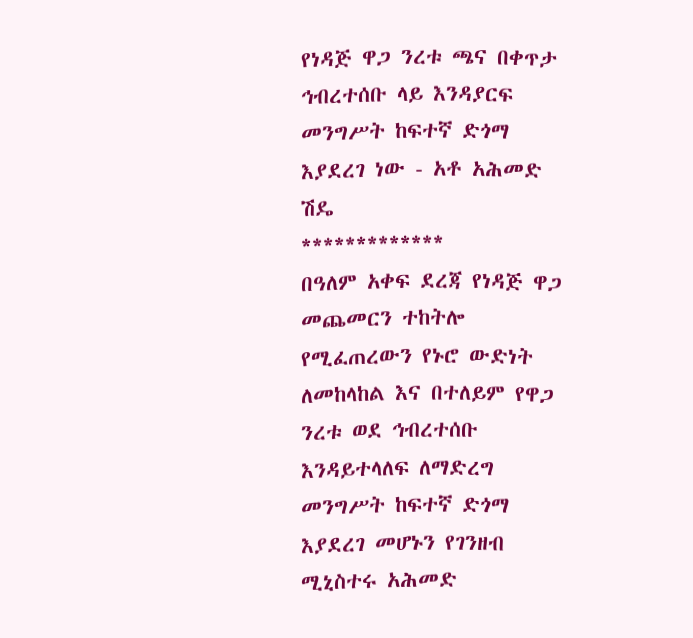የነዳጅ ዋጋ ንረቱ ጫና በቀጥታ ኅብረተሰቡ ላይ እንዳያርፍ መንግሥት ከፍተኛ ድጎማ እያደረገ ነው - አቶ አሕመድ ሽዴ
*************
በዓለም አቀፍ ደረጃ የነዳጅ ዋጋ መጨመርን ተከትሎ የሚፈጠረውን የኑሮ ውድነት ለመከላከል እና በተለይም የዋጋ ንረቱ ወደ ኅብረተሰቡ እንዳይተላለፍ ለማድረግ መንግሥት ከፍተኛ ድጎማ እያደረገ መሆኑን የገንዘብ ሚኒስተሩ አሕመድ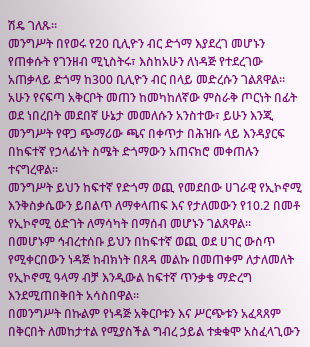ሽዴ ገለጹ።
መንግሥት በየወሩ የ20 ቢሊዮን ብር ድጎማ እያደረገ መሆኑን የጠቀሱት የገንዘብ ሚኒስትሩ፣ እስከአሁን ለነዳጅ የተደረገው አጠቃላይ ድጎማ ከ300 ቢሊዮን ብር በላይ መድረሱን ገልጸዋል።
አሁን የናፍጣ አቅርቦት መጠን ከመካከለኛው ምስራቅ ጦርነት በፊት ወደ ነበረበት መደበኛ ሁኔታ መመለሱን አንስተው፣ ይሁን እንጂ መንግሥት የዋጋ ጭማሪው ጫና በቀጥታ በሕዝቡ ላይ እንዳያርፍ በከፍተኛ የኃላፊነት ስሜት ድጎማውን አጠናክሮ መቀጠሉን ተናግረዋል።
መንግሥት ይህን ከፍተኛ የድጎማ ወጪ የመደበው ሀገራዊ የኢኮኖሚ እንቅስቃሴውን ይበልጥ ለማቀላጠፍ እና የታለመውን የ10.2 በመቶ የኢኮኖሚ ዕድገት ለማሳካት በማሰብ መሆኑን ገልጸዋል።
በመሆኑም ኅብረተሰቡ ይህን በከፍተኛ ወጪ ወደ ሀገር ውስጥ የሚቀርበውን ነዳጅ ከብክነት በጸዳ መልኩ በመጠቀም ለታለመለት የኢኮኖሚ ዓላማ ብቻ እንዲውል ከፍተኛ ጥንቃቄ ማድረግ እንደሚጠበቅበት አሳስበዋል።
በመንግሥት በኩልም የነዳጅ አቅርቦቱን እና ሥርጭቱን አፈጻጸም በቅርበት ለመከታተል የሚያስችል ግብረ ኃይል ተቋቁሞ አስፈላጊውን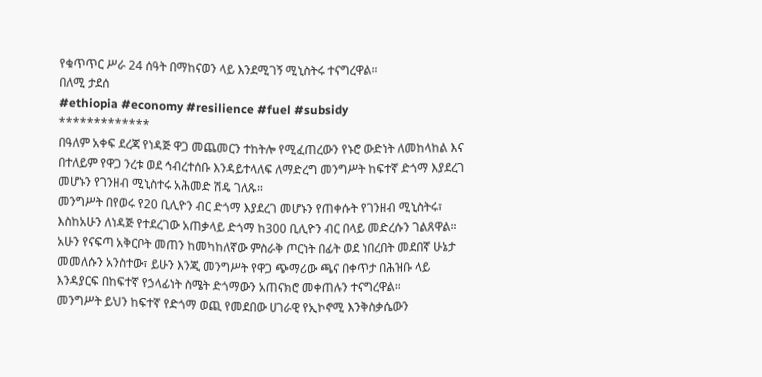የቁጥጥር ሥራ 24 ሰዓት በማከናወን ላይ እንደሚገኝ ሚኒስትሩ ተናግረዋል።
በለሚ ታደሰ
#ethiopia #economy #resilience #fuel #subsidy
*************
በዓለም አቀፍ ደረጃ የነዳጅ ዋጋ መጨመርን ተከትሎ የሚፈጠረውን የኑሮ ውድነት ለመከላከል እና በተለይም የዋጋ ንረቱ ወደ ኅብረተሰቡ እንዳይተላለፍ ለማድረግ መንግሥት ከፍተኛ ድጎማ እያደረገ መሆኑን የገንዘብ ሚኒስተሩ አሕመድ ሽዴ ገለጹ።
መንግሥት በየወሩ የ20 ቢሊዮን ብር ድጎማ እያደረገ መሆኑን የጠቀሱት የገንዘብ ሚኒስትሩ፣ እስከአሁን ለነዳጅ የተደረገው አጠቃላይ ድጎማ ከ300 ቢሊዮን ብር በላይ መድረሱን ገልጸዋል።
አሁን የናፍጣ አቅርቦት መጠን ከመካከለኛው ምስራቅ ጦርነት በፊት ወደ ነበረበት መደበኛ ሁኔታ መመለሱን አንስተው፣ ይሁን እንጂ መንግሥት የዋጋ ጭማሪው ጫና በቀጥታ በሕዝቡ ላይ እንዳያርፍ በከፍተኛ የኃላፊነት ስሜት ድጎማውን አጠናክሮ መቀጠሉን ተናግረዋል።
መንግሥት ይህን ከፍተኛ የድጎማ ወጪ የመደበው ሀገራዊ የኢኮኖሚ እንቅስቃሴውን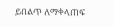ይበልጥ ለማቀላጠፍ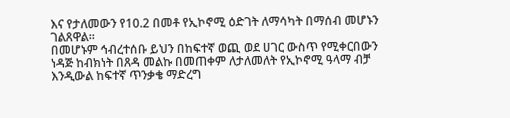እና የታለመውን የ10.2 በመቶ የኢኮኖሚ ዕድገት ለማሳካት በማሰብ መሆኑን ገልጸዋል።
በመሆኑም ኅብረተሰቡ ይህን በከፍተኛ ወጪ ወደ ሀገር ውስጥ የሚቀርበውን ነዳጅ ከብክነት በጸዳ መልኩ በመጠቀም ለታለመለት የኢኮኖሚ ዓላማ ብቻ እንዲውል ከፍተኛ ጥንቃቄ ማድረግ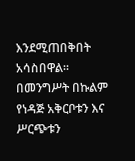እንደሚጠበቅበት አሳስበዋል።
በመንግሥት በኩልም የነዳጅ አቅርቦቱን እና ሥርጭቱን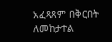አፈጻጸም በቅርበት ለመከታተል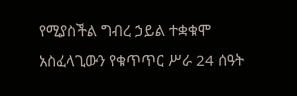የሚያስችል ግብረ ኃይል ተቋቁሞ አስፈላጊውን የቁጥጥር ሥራ 24 ሰዓት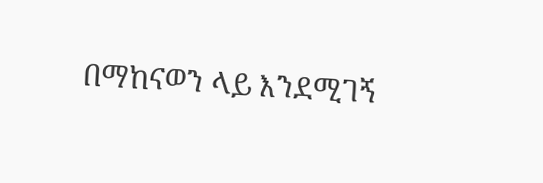በማከናወን ላይ እንደሚገኝ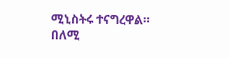ሚኒስትሩ ተናግረዋል።
በለሚ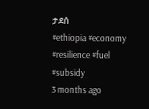ታደሰ
#ethiopia #economy #resilience #fuel #subsidy
3 months ago